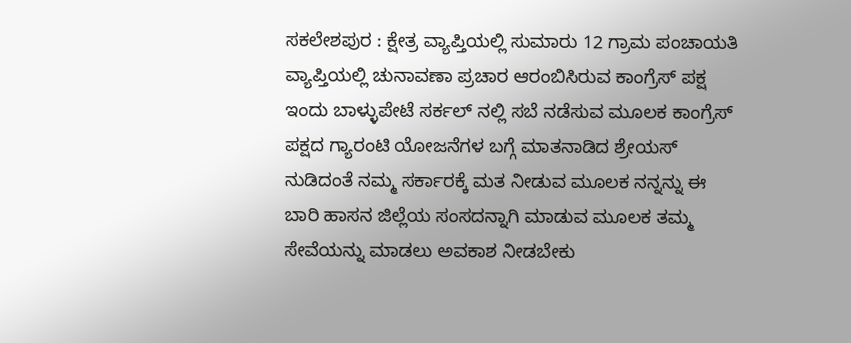ಸಕಲೇಶಪುರ : ಕ್ಷೇತ್ರ ವ್ಯಾಪ್ತಿಯಲ್ಲಿ ಸುಮಾರು 12 ಗ್ರಾಮ ಪಂಚಾಯತಿ ವ್ಯಾಪ್ತಿಯಲ್ಲಿ ಚುನಾವಣಾ ಪ್ರಚಾರ ಆರಂಬಿಸಿರುವ ಕಾಂಗ್ರೆಸ್ ಪಕ್ಷ ಇಂದು ಬಾಳ್ಳುಪೇಟೆ ಸರ್ಕಲ್ ನಲ್ಲಿ ಸಬೆ ನಡೆಸುವ ಮೂಲಕ ಕಾಂಗ್ರೆಸ್ ಪಕ್ಷದ ಗ್ಯಾರಂಟಿ ಯೋಜನೆಗಳ ಬಗ್ಗೆ ಮಾತನಾಡಿದ ಶ್ರೇಯಸ್ ನುಡಿದಂತೆ ನಮ್ಮ ಸರ್ಕಾರಕ್ಕೆ ಮತ ನೀಡುವ ಮೂಲಕ ನನ್ನನ್ನು ಈ ಬಾರಿ ಹಾಸನ ಜಿಲ್ಲೆಯ ಸಂಸದನ್ನಾಗಿ ಮಾಡುವ ಮೂಲಕ ತಮ್ಮ ಸೇವೆಯನ್ನು ಮಾಡಲು ಅವಕಾಶ ನೀಡಬೇಕು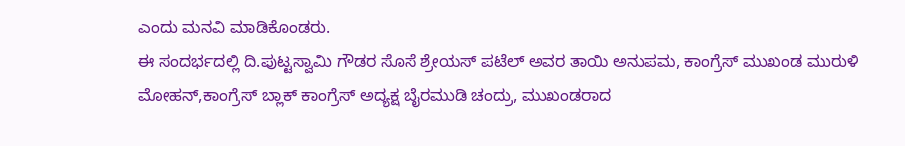ಎಂದು ಮನವಿ ಮಾಡಿಕೊಂಡರು.
ಈ ಸಂದರ್ಭದಲ್ಲಿ ದಿ.ಪುಟ್ಟಸ್ವಾಮಿ ಗೌಡರ ಸೊಸೆ ಶ್ರೇಯಸ್ ಪಟೆಲ್ ಅವರ ತಾಯಿ ಅನುಪಮ, ಕಾಂಗ್ರೆಸ್ ಮುಖಂಡ ಮುರುಳಿ ಮೋಹನ್,ಕಾಂಗ್ರೆಸ್ ಬ್ಲಾಕ್ ಕಾಂಗ್ರೆಸ್ ಅದ್ಯಕ್ಷ ಬೈರಮುಡಿ ಚಂದ್ರು, ಮುಖಂಡರಾದ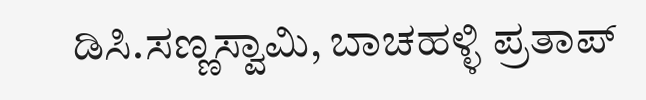ಡಿಸಿ.ಸಣ್ಣಸ್ವಾಮಿ, ಬಾಚಹಳ್ಳಿ ಪ್ರತಾಪ್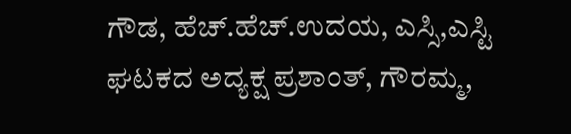ಗೌಡ, ಹೆಚ್.ಹೆಚ್.ಉದಯ, ಎಸ್ಸಿ,ಎಸ್ಟಿ ಘಟಕದ ಅದ್ಯಕ್ಷ ಪ್ರಶಾಂತ್, ಗೌರಮ್ಮ,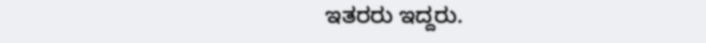ಇತರರು ಇದ್ದರು.